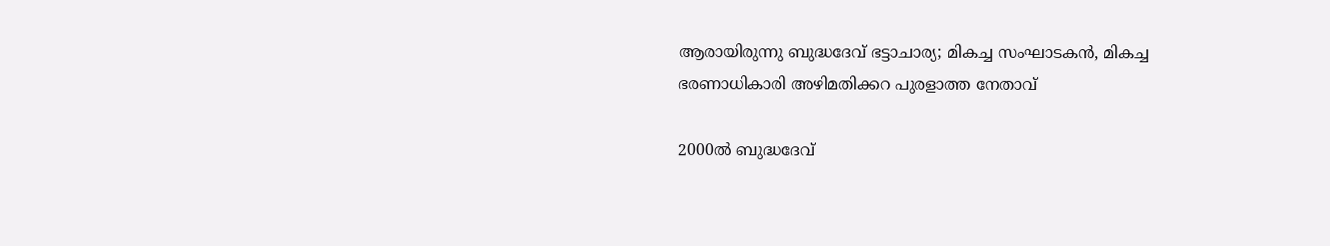ആരായിരുന്നു ബുദ്ധദേവ് ഭട്ടാചാര്യ; മികച്ച സംഘാടകൻ, മികച്ച  ഭരണാധികാരി അഴിമതിക്കറ പുരളാത്ത നേതാവ്

2000ൽ ബുദ്ധദേവ്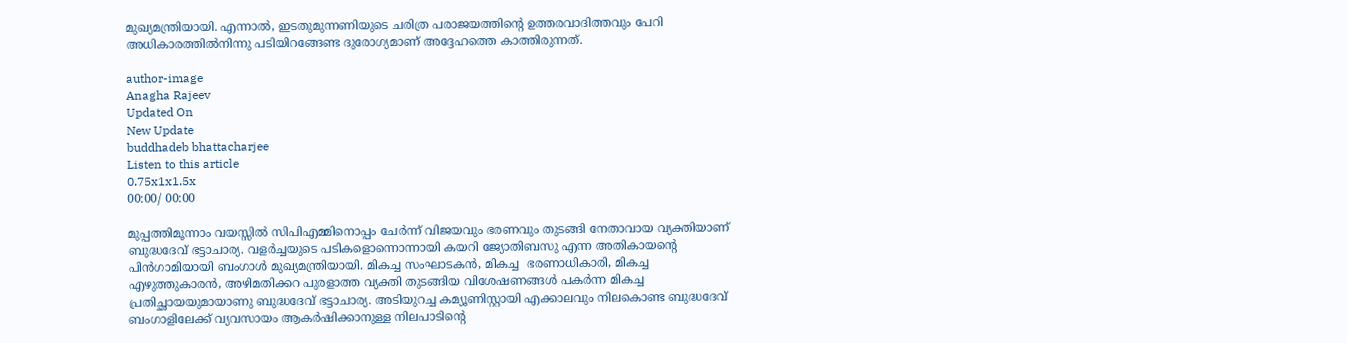മുഖ്യമന്ത്രിയായി. എന്നാൽ, ഇടതുമുന്നണിയുടെ ചരിത്ര പരാജയത്തിന്റെ ഉത്തരവാദിത്തവും പേറി അധികാരത്തിൽനിന്നു പടിയിറങ്ങേണ്ട ദുരോഗ്യമാണ് അദ്ദേഹത്തെ കാത്തിരുന്നത്.

author-image
Anagha Rajeev
Updated On
New Update
buddhadeb bhattacharjee
Listen to this article
0.75x1x1.5x
00:00/ 00:00

മുപ്പത്തിമൂന്നാം വയസ്സിൽ സിപിഎമ്മിനൊപ്പം ചേർന്ന് വിജയവും ഭരണവും തുടങ്ങി നേതാവായ വ്യക്തിയാണ് ബുദ്ധദേവ് ഭട്ടാചാര്യ. വളർച്ചയുടെ പടികളൊന്നൊന്നായി കയറി ജ്യോതിബസു എന്ന അതികായന്റെ പിൻഗാമിയായി ബംഗാൾ മുഖ്യമന്ത്രിയായി. മികച്ച സംഘാടകൻ, മികച്ച  ഭരണാധികാരി, മികച്ച എഴുത്തുകാരൻ, അഴിമതിക്കറ പുരളാത്ത വ്യക്തി തുടങ്ങിയ വിശേഷണങ്ങൾ പകർന്ന മികച്ച പ്രതിച്ഛായയുമായാണു ബുദ്ധദേവ് ഭട്ടാചാര്യ. അടിയുറച്ച കമ്യൂണിസ്റ്റായി എക്കാലവും നിലകൊണ്ട ബുദ്ധദേവ് ബംഗാളിലേക്ക് വ്യവസായം ആകർഷിക്കാനുള്ള നിലപാടിൻ്റെ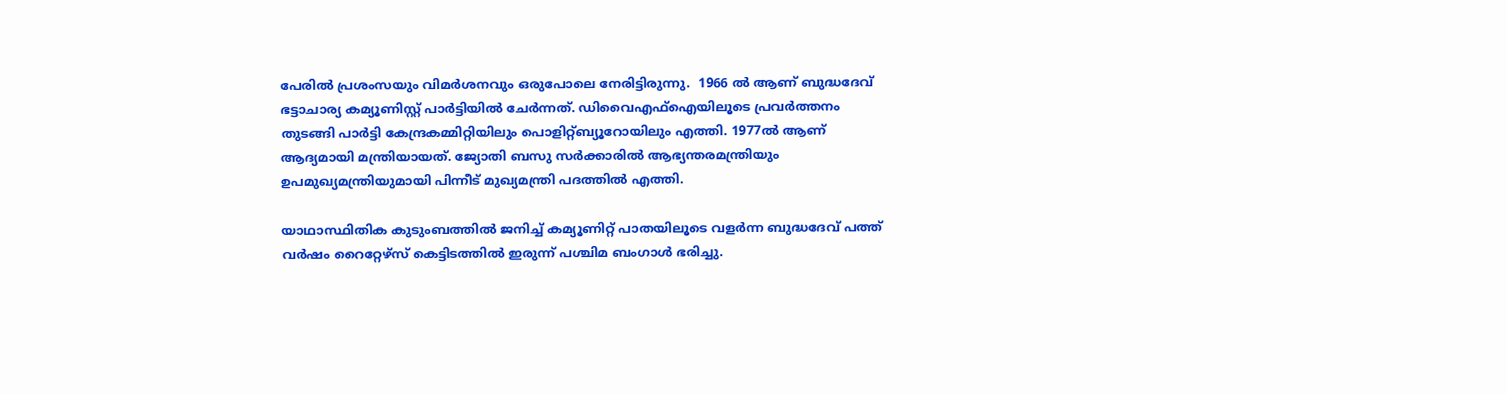പേരിൽ പ്രശംസയും വിമർശനവും ഒരുപോലെ നേരിട്ടിരുന്നു.  1966 ൽ ആണ് ബുദ്ധദേവ് ഭട്ടാചാര്യ കമ്യൂണിസ്റ്റ് പാർട്ടിയിൽ ചേർന്നത്. ഡിവൈഎഫ്ഐയിലൂടെ പ്രവർത്തനം തുടങ്ങി പാർട്ടി കേന്ദ്രകമ്മിറ്റിയിലും പൊളിറ്റ്ബ്യൂറോയിലും എത്തി. 1977ൽ ആണ് ആദ്യമായി മന്ത്രിയായത്. ജ്യോതി ബസു സർക്കാരിൽ ആഭ്യന്തരമന്ത്രിയും ഉപമുഖ്യമന്ത്രിയുമായി പിന്നീട് മുഖ്യമന്ത്രി പദത്തിൽ എത്തി.

യാഥാസ്ഥിതിക കുടുംബത്തിൽ ജനിച്ച് കമ്യൂണിറ്റ് പാതയിലൂടെ വളർന്ന ബുദ്ധദേവ് പത്ത് വർഷം റൈറ്റേഴ്സ് കെട്ടിടത്തിൽ ഇരുന്ന് പശ്ചിമ ബംഗാൾ ഭരിച്ചു.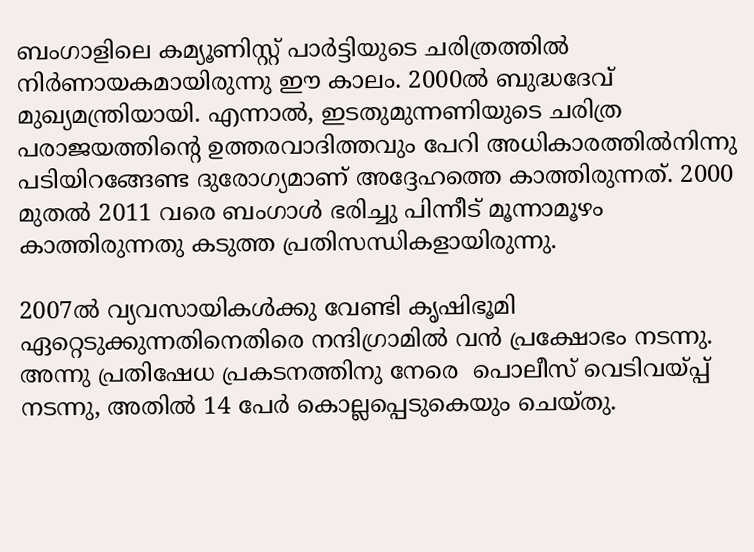ബംഗാളിലെ കമ്യൂണിസ്റ്റ് പാർട്ടിയുടെ ചരിത്രത്തിൽ നിർണായകമായിരുന്നു ഈ കാലം. 2000ൽ ബുദ്ധദേവ് മുഖ്യമന്ത്രിയായി. എന്നാൽ, ഇടതുമുന്നണിയുടെ ചരിത്ര പരാജയത്തിന്റെ ഉത്തരവാദിത്തവും പേറി അധികാരത്തിൽനിന്നു പടിയിറങ്ങേണ്ട ദുരോഗ്യമാണ് അദ്ദേഹത്തെ കാത്തിരുന്നത്. 2000 മുതൽ 2011 വരെ ബംഗാൾ ഭരിച്ചു പിന്നീട് മൂന്നാമൂഴം കാത്തിരുന്നതു കടുത്ത പ്രതിസന്ധികളായിരുന്നു.

2007ൽ വ്യവസായികൾക്കു വേണ്ടി കൃഷിഭൂമി ഏറ്റെടുക്കുന്നതിനെതിരെ നന്ദിഗ്രാമിൽ വൻ പ്രക്ഷോഭം നടന്നു. അന്നു പ്രതിഷേധ പ്രകടനത്തിനു നേരെ  പൊലീസ് വെടിവയ്പ്പ് നടന്നു, അതിൽ 14 പേർ കൊല്ലപ്പെടുകെയും ചെയ്തു.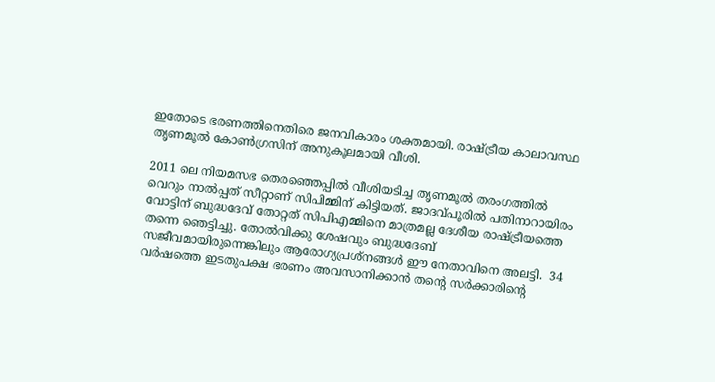ഇതോടെ ഭരണത്തിനെതിരെ ജനവികാരം ശക്തമായി. രാഷ്ട്രീയ കാലാവസ്ഥ തൃണമൂൽ കോൺഗ്രസിന് അനുകൂലമായി വീശി.

2011 ലെ നിയമസഭ തെരഞ്ഞെപ്പിൽ വീശിയടിച്ച തൃണമൂൽ തരംഗത്തിൽ വെറും നാൽപ്പത് സീറ്റാണ് സിപിമ്മിന് കിട്ടിയത്. ജാദവ്പൂരിൽ പതിനാറായിരം വോട്ടിന് ബുദ്ധദേവ് തോറ്റത് സിപിഎമ്മിനെ മാത്രമല്ല ദേശീയ രാഷ്ട്രീയത്തെ തന്നെ ഞെട്ടിച്ചു. തോൽവിക്കു ശേഷവും ബുദ്ധദേബ് സജീവമായിരുന്നെങ്കിലും ആരോഗ്യപ്രശ്‌നങ്ങൾ ഈ നേതാവിനെ അലട്ടി.  34 വർഷത്തെ ഇടതുപക്ഷ ഭരണം അവസാനിക്കാൻ തന്റെ സർക്കാരിന്റെ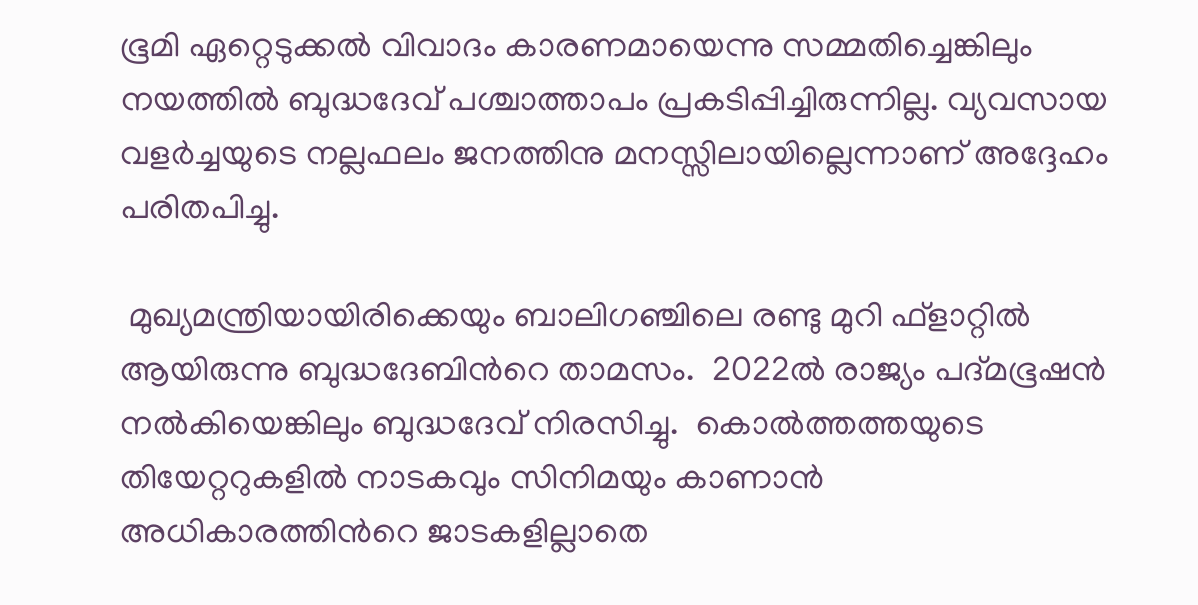ഭൂമി ഏറ്റെടുക്കൽ വിവാദം കാരണമായെന്നു സമ്മതിച്ചെങ്കിലും നയത്തിൽ ബുദ്ധദേവ് പശ്ചാത്താപം പ്രകടിപ്പിച്ചിരുന്നില്ല. വ്യവസായ വളർച്ചയുടെ നല്ലഫലം ജനത്തിനു മനസ്സിലായില്ലെന്നാണ് അദ്ദേഹം പരിതപിച്ചു.

 മുഖ്യമന്ത്രിയായിരിക്കെയും ബാലിഗഞ്ചിലെ രണ്ടു മുറി ഫ്ളാറ്റിൽ ആയിരുന്നു ബുദ്ധദേബിൻറെ താമസം.  2022ൽ രാജ്യം പദ്മഭൂഷൻ നൽകിയെങ്കിലും ബുദ്ധദേവ് നിരസിച്ചു.  കൊൽത്തത്തയുടെ തിയേറ്ററുകളിൽ നാടകവും സിനിമയും കാണാൻ അധികാരത്തിൻറെ ജാടകളില്ലാതെ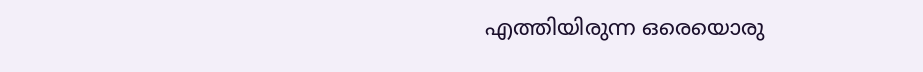എത്തിയിരുന്ന ഒരെയൊരു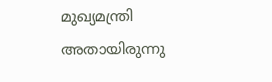മുഖ്യമന്ത്രി അതായിരുന്നു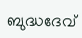ബുദ്ധദേവ്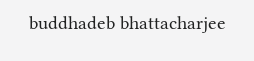buddhadeb bhattacharjee